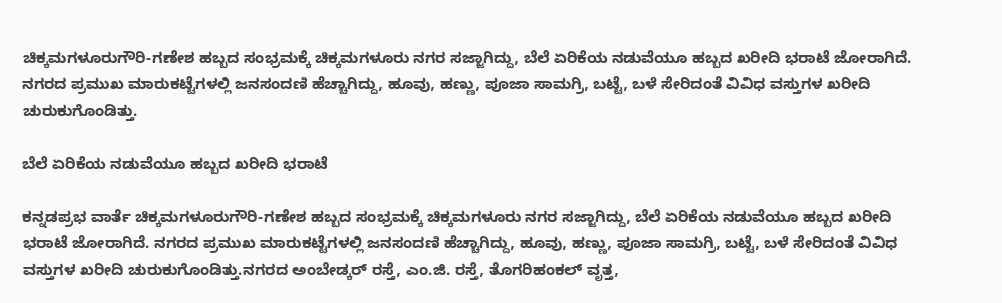ಚಿಕ್ಕಮಗಳೂರುಗೌರಿ-ಗಣೇಶ ಹಬ್ಬದ ಸಂಭ್ರಮಕ್ಕೆ ಚಿಕ್ಕಮಗಳೂರು ನಗರ ಸಜ್ಜಾಗಿದ್ದು, ಬೆಲೆ ಏರಿಕೆಯ ನಡುವೆಯೂ ಹಬ್ಬದ ಖರೀದಿ ಭರಾಟೆ ಜೋರಾಗಿದೆ. ನಗರದ ಪ್ರಮುಖ ಮಾರುಕಟ್ಟೆಗಳಲ್ಲಿ ಜನಸಂದಣಿ ಹೆಚ್ಚಾಗಿದ್ದು, ಹೂವು, ಹಣ್ಣು, ಪೂಜಾ ಸಾಮಗ್ರಿ, ಬಟ್ಟೆ, ಬಳೆ ಸೇರಿದಂತೆ ವಿವಿಧ ವಸ್ತುಗಳ ಖರೀದಿ ಚುರುಕುಗೊಂಡಿತ್ತು.

ಬೆಲೆ ಏರಿಕೆಯ ನಡುವೆಯೂ ಹಬ್ಬದ ಖರೀದಿ ಭರಾಟೆ

ಕನ್ನಡಪ್ರಭ ವಾರ್ತೆ ಚಿಕ್ಕಮಗಳೂರುಗೌರಿ-ಗಣೇಶ ಹಬ್ಬದ ಸಂಭ್ರಮಕ್ಕೆ ಚಿಕ್ಕಮಗಳೂರು ನಗರ ಸಜ್ಜಾಗಿದ್ದು, ಬೆಲೆ ಏರಿಕೆಯ ನಡುವೆಯೂ ಹಬ್ಬದ ಖರೀದಿ ಭರಾಟೆ ಜೋರಾಗಿದೆ. ನಗರದ ಪ್ರಮುಖ ಮಾರುಕಟ್ಟೆಗಳಲ್ಲಿ ಜನಸಂದಣಿ ಹೆಚ್ಚಾಗಿದ್ದು, ಹೂವು, ಹಣ್ಣು, ಪೂಜಾ ಸಾಮಗ್ರಿ, ಬಟ್ಟೆ, ಬಳೆ ಸೇರಿದಂತೆ ವಿವಿಧ ವಸ್ತುಗಳ ಖರೀದಿ ಚುರುಕುಗೊಂಡಿತ್ತು.ನಗರದ ಅಂಬೇಡ್ಕರ್ ರಸ್ತೆ, ಎಂ.ಜಿ. ರಸ್ತೆ, ತೊಗರಿಹಂಕಲ್ ವೃತ್ತ,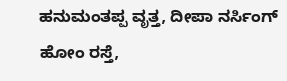ಹನುಮಂತಪ್ಪ ವೃತ್ತ, ದೀಪಾ ನರ್ಸಿಂಗ್ ಹೋಂ ರಸ್ತೆ,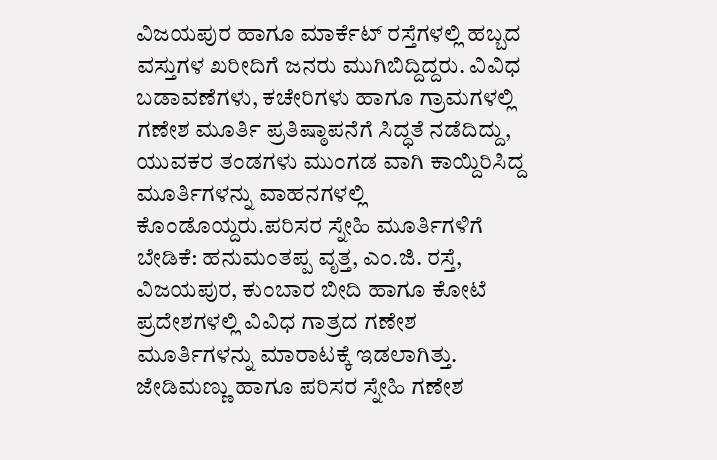ವಿಜಯಪುರ ಹಾಗೂ ಮಾರ್ಕೆಟ್ ರಸ್ತೆಗಳಲ್ಲಿ ಹಬ್ಬದ ವಸ್ತುಗಳ ಖರೀದಿಗೆ ಜನರು ಮುಗಿಬಿದ್ದಿದ್ದರು. ವಿವಿಧ ಬಡಾವಣೆಗಳು, ಕಚೇರಿಗಳು ಹಾಗೂ ಗ್ರಾಮಗಳಲ್ಲಿ ಗಣೇಶ ಮೂರ್ತಿ ಪ್ರತಿಷ್ಠಾಪನೆಗೆ ಸಿದ್ಧತೆ ನಡೆದಿದ್ದು, ಯುವಕರ ತಂಡಗಳು ಮುಂಗಡ ವಾಗಿ ಕಾಯ್ದಿರಿಸಿದ್ದ ಮೂರ್ತಿಗಳನ್ನು ವಾಹನಗಳಲ್ಲಿ ಕೊಂಡೊಯ್ದರು.ಪರಿಸರ ಸ್ನೇಹಿ ಮೂರ್ತಿಗಳಿಗೆ ಬೇಡಿಕೆ: ಹನುಮಂತಪ್ಪ ವೃತ್ತ, ಎಂ.ಜಿ. ರಸ್ತೆ, ವಿಜಯಪುರ, ಕುಂಬಾರ ಬೀದಿ ಹಾಗೂ ಕೋಟೆ ಪ್ರದೇಶಗಳಲ್ಲಿ ವಿವಿಧ ಗಾತ್ರದ ಗಣೇಶ ಮೂರ್ತಿಗಳನ್ನು ಮಾರಾಟಕ್ಕೆ ಇಡಲಾಗಿತ್ತು. ಜೇಡಿಮಣ್ಣು ಹಾಗೂ ಪರಿಸರ ಸ್ನೇಹಿ ಗಣೇಶ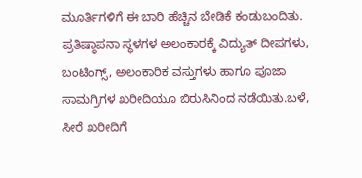ಮೂರ್ತಿಗಳಿಗೆ ಈ ಬಾರಿ ಹೆಚ್ಚಿನ ಬೇಡಿಕೆ ಕಂಡುಬಂದಿತು. ಪ್ರತಿಷ್ಠಾಪನಾ ಸ್ಥಳಗಳ ಅಲಂಕಾರಕ್ಕೆ ವಿದ್ಯುತ್ ದೀಪಗಳು, ಬಂಟಿಂಗ್ಸ್, ಅಲಂಕಾರಿಕ ವಸ್ತುಗಳು ಹಾಗೂ ಪೂಜಾ ಸಾಮಗ್ರಿಗಳ ಖರೀದಿಯೂ ಬಿರುಸಿನಿಂದ ನಡೆಯಿತು.ಬಳೆ, ಸೀರೆ ಖರೀದಿಗೆ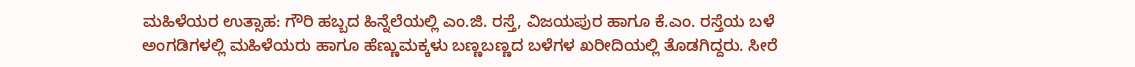ಮಹಿಳೆಯರ ಉತ್ಸಾಹ: ಗೌರಿ ಹಬ್ಬದ ಹಿನ್ನೆಲೆಯಲ್ಲಿ ಎಂ.ಜಿ. ರಸ್ತೆ, ವಿಜಯಪುರ ಹಾಗೂ ಕೆ.ಎಂ. ರಸ್ತೆಯ ಬಳೆ ಅಂಗಡಿಗಳಲ್ಲಿ ಮಹಿಳೆಯರು ಹಾಗೂ ಹೆಣ್ಣುಮಕ್ಕಳು ಬಣ್ಣಬಣ್ಣದ ಬಳೆಗಳ ಖರೀದಿಯಲ್ಲಿ ತೊಡಗಿದ್ದರು. ಸೀರೆ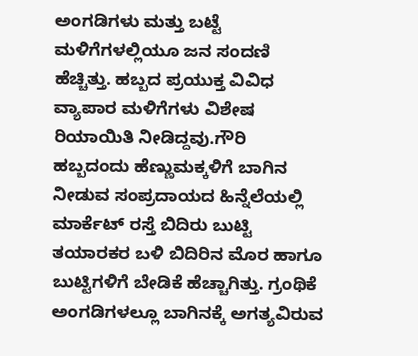ಅಂಗಡಿಗಳು ಮತ್ತು ಬಟ್ಟೆ ಮಳಿಗೆಗಳಲ್ಲಿಯೂ ಜನ ಸಂದಣಿ ಹೆಚ್ಚಿತ್ತು. ಹಬ್ಬದ ಪ್ರಯುಕ್ತ ವಿವಿಧ ವ್ಯಾಪಾರ ಮಳಿಗೆಗಳು ವಿಶೇಷ ರಿಯಾಯಿತಿ ನೀಡಿದ್ದವು.ಗೌರಿ ಹಬ್ಬದಂದು ಹೆಣ್ಣುಮಕ್ಕಳಿಗೆ ಬಾಗಿನ ನೀಡುವ ಸಂಪ್ರದಾಯದ ಹಿನ್ನೆಲೆಯಲ್ಲಿ ಮಾರ್ಕೆಟ್ ರಸ್ತೆ ಬಿದಿರು ಬುಟ್ಟಿ ತಯಾರಕರ ಬಳಿ ಬಿದಿರಿನ ಮೊರ ಹಾಗೂ ಬುಟ್ಟಿಗಳಿಗೆ ಬೇಡಿಕೆ ಹೆಚ್ಚಾಗಿತ್ತು. ಗ್ರಂಥಿಕೆ ಅಂಗಡಿಗಳಲ್ಲೂ ಬಾಗಿನಕ್ಕೆ ಅಗತ್ಯವಿರುವ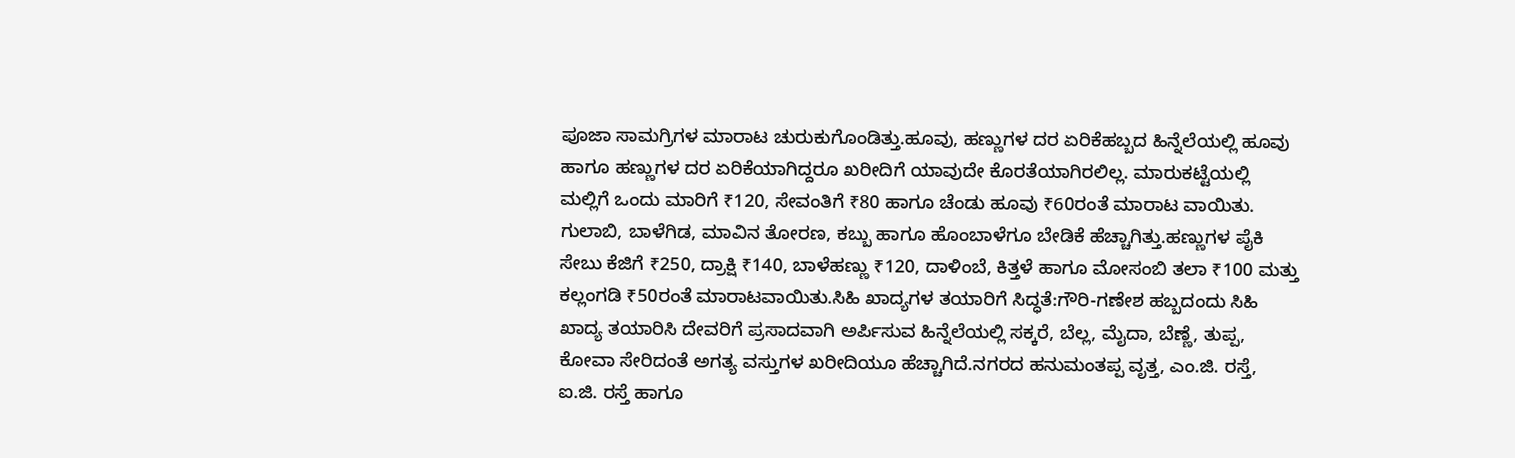ಪೂಜಾ ಸಾಮಗ್ರಿಗಳ ಮಾರಾಟ ಚುರುಕುಗೊಂಡಿತ್ತು.ಹೂವು, ಹಣ್ಣುಗಳ ದರ ಏರಿಕೆಹಬ್ಬದ ಹಿನ್ನೆಲೆಯಲ್ಲಿ ಹೂವು ಹಾಗೂ ಹಣ್ಣುಗಳ ದರ ಏರಿಕೆಯಾಗಿದ್ದರೂ ಖರೀದಿಗೆ ಯಾವುದೇ ಕೊರತೆಯಾಗಿರಲಿಲ್ಲ. ಮಾರುಕಟ್ಟೆಯಲ್ಲಿ ಮಲ್ಲಿಗೆ ಒಂದು ಮಾರಿಗೆ ₹120, ಸೇವಂತಿಗೆ ₹80 ಹಾಗೂ ಚೆಂಡು ಹೂವು ₹60ರಂತೆ ಮಾರಾಟ ವಾಯಿತು. ಗುಲಾಬಿ, ಬಾಳೆಗಿಡ, ಮಾವಿನ ತೋರಣ, ಕಬ್ಬು ಹಾಗೂ ಹೊಂಬಾಳೆಗೂ ಬೇಡಿಕೆ ಹೆಚ್ಚಾಗಿತ್ತು.ಹಣ್ಣುಗಳ ಪೈಕಿ ಸೇಬು ಕೆಜಿಗೆ ₹250, ದ್ರಾಕ್ಷಿ ₹140, ಬಾಳೆಹಣ್ಣು ₹120, ದಾಳಿಂಬೆ, ಕಿತ್ತಳೆ ಹಾಗೂ ಮೋಸಂಬಿ ತಲಾ ₹100 ಮತ್ತು ಕಲ್ಲಂಗಡಿ ₹50ರಂತೆ ಮಾರಾಟವಾಯಿತು.ಸಿಹಿ ಖಾದ್ಯಗಳ ತಯಾರಿಗೆ ಸಿದ್ಧತೆ:ಗೌರಿ-ಗಣೇಶ ಹಬ್ಬದಂದು ಸಿಹಿ ಖಾದ್ಯ ತಯಾರಿಸಿ ದೇವರಿಗೆ ಪ್ರಸಾದವಾಗಿ ಅರ್ಪಿಸುವ ಹಿನ್ನೆಲೆಯಲ್ಲಿ ಸಕ್ಕರೆ, ಬೆಲ್ಲ, ಮೈದಾ, ಬೆಣ್ಣೆ, ತುಪ್ಪ, ಕೋವಾ ಸೇರಿದಂತೆ ಅಗತ್ಯ ವಸ್ತುಗಳ ಖರೀದಿಯೂ ಹೆಚ್ಚಾಗಿದೆ.ನಗರದ ಹನುಮಂತಪ್ಪ ವೃತ್ತ, ಎಂ.ಜಿ. ರಸ್ತೆ, ಐ.ಜಿ. ರಸ್ತೆ ಹಾಗೂ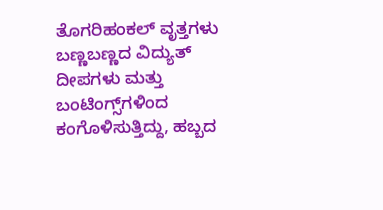ತೊಗರಿಹಂಕಲ್ ವೃತ್ತಗಳು ಬಣ್ಣಬಣ್ಣದ ವಿದ್ಯುತ್ ದೀಪಗಳು ಮತ್ತು ಬಂಟಿಂಗ್ಸ್‌ಗಳಿಂದ ಕಂಗೊಳಿಸುತ್ತಿದ್ದು, ಹಬ್ಬದ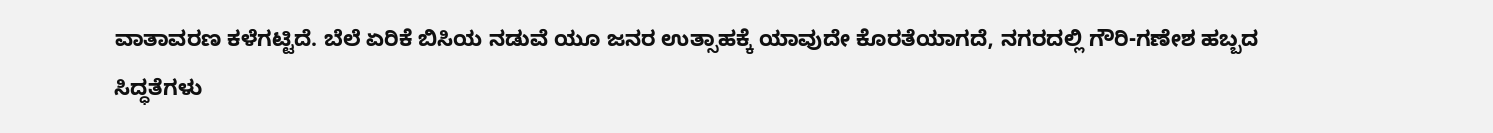ವಾತಾವರಣ ಕಳೆಗಟ್ಟಿದೆ. ಬೆಲೆ ಏರಿಕೆ ಬಿಸಿಯ ನಡುವೆ ಯೂ ಜನರ ಉತ್ಸಾಹಕ್ಕೆ ಯಾವುದೇ ಕೊರತೆಯಾಗದೆ, ನಗರದಲ್ಲಿ ಗೌರಿ-ಗಣೇಶ ಹಬ್ಬದ ಸಿದ್ಧತೆಗಳು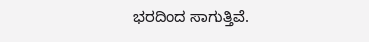ಭರದಿಂದ ಸಾಗುತ್ತಿವೆ.